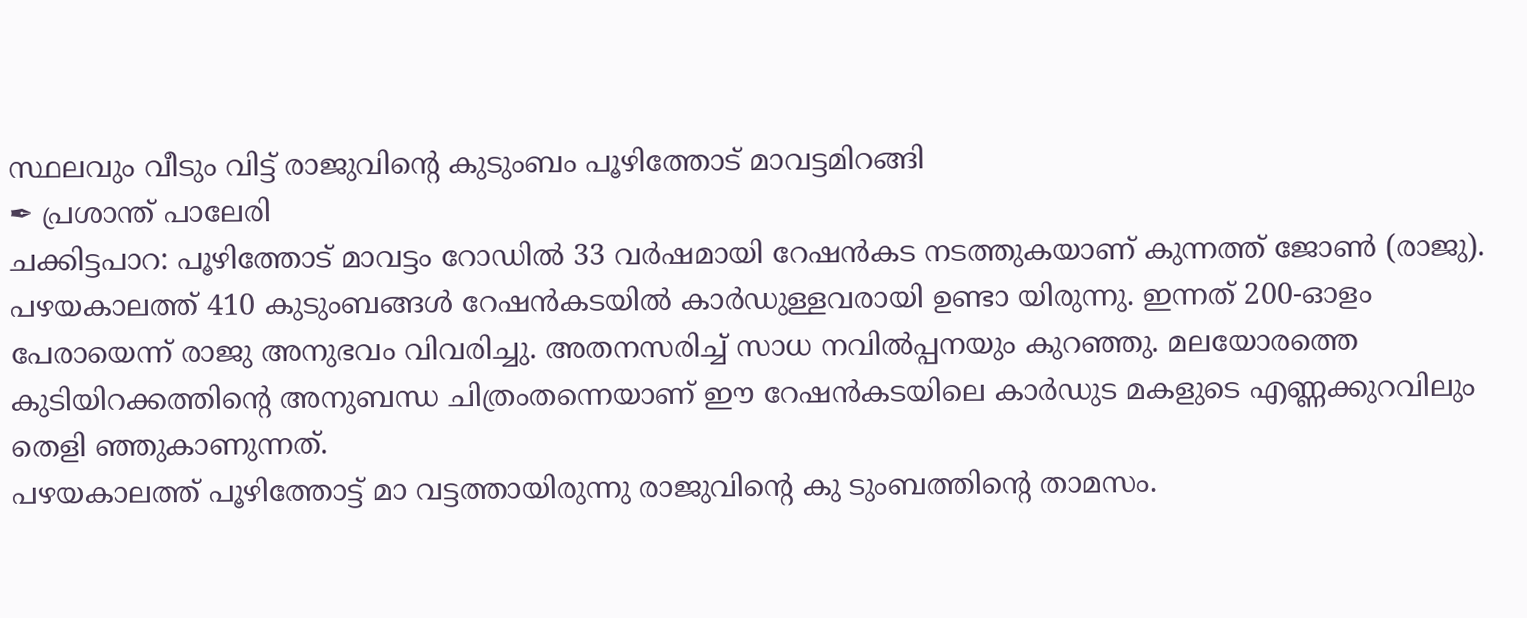സ്ഥലവും വീടും വിട്ട് രാജുവിൻ്റെ കുടുംബം പൂഴിത്തോട് മാവട്ടമിറങ്ങി
✒ പ്രശാന്ത് പാലേരി
ചക്കിട്ടപാറ: പൂഴിത്തോട് മാവട്ടം റോഡിൽ 33 വർഷമായി റേഷൻകട നടത്തുകയാണ് കുന്നത്ത് ജോൺ (രാജു). പഴയകാലത്ത് 410 കുടുംബങ്ങൾ റേഷൻകടയിൽ കാർഡുള്ളവരായി ഉണ്ടാ യിരുന്നു. ഇന്നത് 200-ഓളം പേരായെന്ന് രാജു അനുഭവം വിവരിച്ചു. അതനസരിച്ച് സാധ നവിൽപ്പനയും കുറഞ്ഞു. മലയോരത്തെ കുടിയിറക്കത്തിൻ്റെ അനുബന്ധ ചിത്രംതന്നെയാണ് ഈ റേഷൻകടയിലെ കാർഡുട മകളുടെ എണ്ണക്കുറവിലും തെളി ഞ്ഞുകാണുന്നത്.
പഴയകാലത്ത് പൂഴിത്തോട്ട് മാ വട്ടത്തായിരുന്നു രാജുവിൻ്റെ കു ടുംബത്തിന്റെ താമസം.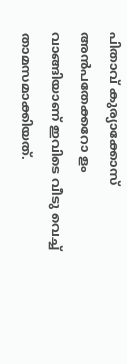പിതാവ് കുര്യാക്കോസ് അൻപതേക്കറോ ളം വാങ്ങിയാണ് ഇവിടെ വീടു വെച്ച് താമസമാക്കിയത്.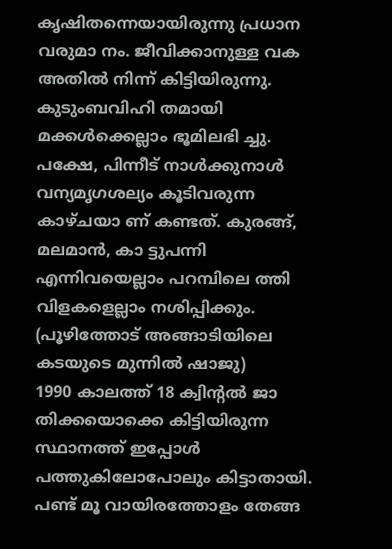കൃഷിതന്നെയായിരുന്നു പ്രധാന വരുമാ നം. ജീവിക്കാനുള്ള വക അതിൽ നിന്ന് കിട്ടിയിരുന്നു. കുടുംബവിഹി തമായി മക്കൾക്കെല്ലാം ഭൂമിലഭി ച്ചു. പക്ഷേ, പിന്നീട് നാൾക്കുനാൾ വന്യമൃഗശല്യം കൂടിവരുന്ന കാഴ്ചയാ ണ് കണ്ടത്. കുരങ്ങ്, മലമാൻ, കാ ട്ടുപന്നി എന്നിവയെല്ലാം പറമ്പിലെ ത്തി വിളകളെല്ലാം നശിപ്പിക്കും.
(പൂഴിത്തോട് അങ്ങാടിയിലെ കടയുടെ മുന്നിൽ ഷാജു)
1990 കാലത്ത് 18 ക്വിന്റൽ ജാ തിക്കയൊക്കെ കിട്ടിയിരുന്ന സ്ഥാനത്ത് ഇപ്പോൾ പത്തുകിലോപോലും കിട്ടാതായി. പണ്ട് മൂ വായിരത്തോളം തേങ്ങ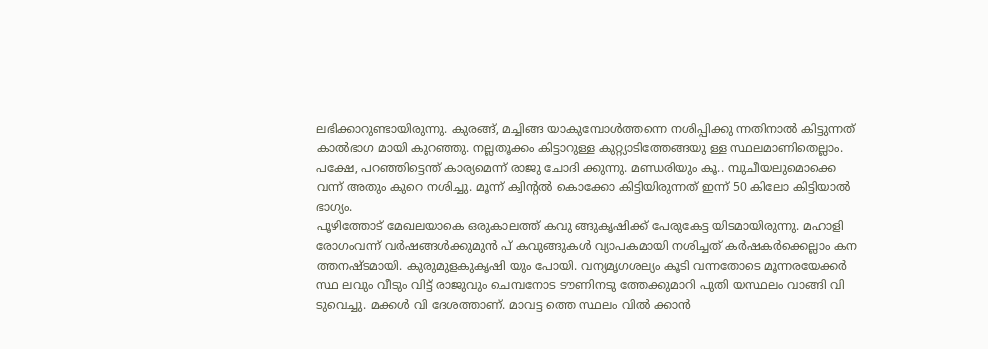ലഭിക്കാറുണ്ടായിരുന്നു. കുരങ്ങ്, മച്ചിങ്ങ യാകുമ്പോൾത്തന്നെ നശിപ്പിക്കു ന്നതിനാൽ കിട്ടുന്നത് കാൽഭാഗ മായി കുറഞ്ഞു. നല്ലതൂക്കം കിട്ടാറുള്ള കുറ്റ്യാടിത്തേങ്ങയു ള്ള സ്ഥലമാണിതെല്ലാം. പക്ഷേ, പറഞ്ഞിട്ടെന്ത് കാര്യമെന്ന് രാജു ചോദി ക്കുന്നു. മണ്ഡരിയും കൂ.. മ്പുചീയലുമൊക്കെ വന്ന് അതും കുറെ നശിച്ചു. മൂന്ന് ക്വിന്റൽ കൊക്കോ കിട്ടിയിരുന്നത് ഇന്ന് 50 കിലോ കിട്ടിയാൽ ഭാഗ്യം.
പൂഴിത്തോട് മേഖലയാകെ ഒരുകാലത്ത് കവു ങ്ങുകൃഷിക്ക് പേരുകേട്ട യിടമായിരുന്നു. മഹാളി രോഗംവന്ന് വർഷങ്ങൾക്കുമുൻ പ് കവുങ്ങുകൾ വ്യാപകമായി നശിച്ചത് കർഷകർക്കെല്ലാം കന ത്തനഷ്ടമായി. കുരുമുളകുകൃഷി യും പോയി. വന്യമൃഗശല്യം കൂടി വന്നതോടെ മൂന്നരയേക്കർ സ്ഥ ലവും വീടും വിട്ട് രാജുവും ചെമ്പനോട ടൗണിനടു ത്തേക്കുമാറി പുതി യസ്ഥലം വാങ്ങി വി ടുവെച്ചു. മക്കൾ വി ദേശത്താണ്. മാവട്ട ത്തെ സ്ഥലം വിൽ ക്കാൻ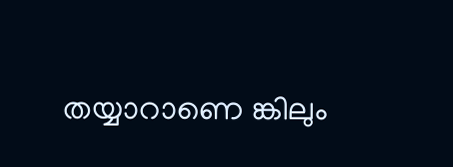തയ്യാറാണെ ങ്കിലും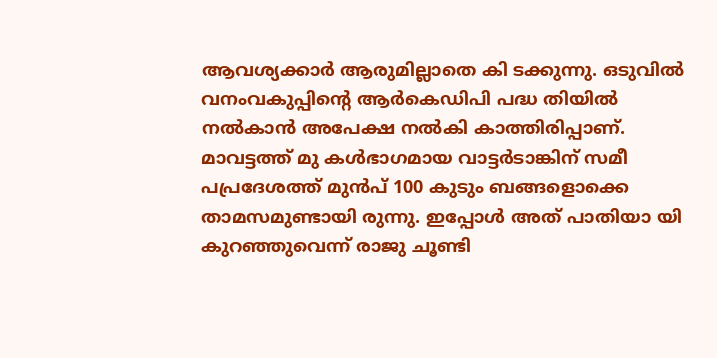ആവശ്യക്കാർ ആരുമില്ലാതെ കി ടക്കുന്നു. ഒടുവിൽ വനംവകുപ്പിന്റെ ആർകെഡിപി പദ്ധ തിയിൽ നൽകാൻ അപേക്ഷ നൽകി കാത്തിരിപ്പാണ്. മാവട്ടത്ത് മു കൾഭാഗമായ വാട്ടർടാങ്കിന് സമീ പപ്രദേശത്ത് മുൻപ് 100 കുടും ബങ്ങളൊക്കെ താമസമുണ്ടായി രുന്നു. ഇപ്പോൾ അത് പാതിയാ യി കുറഞ്ഞുവെന്ന് രാജു ചൂണ്ടി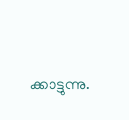ക്കാട്ടുന്നു.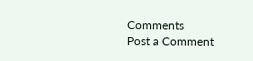Comments
Post a Comment